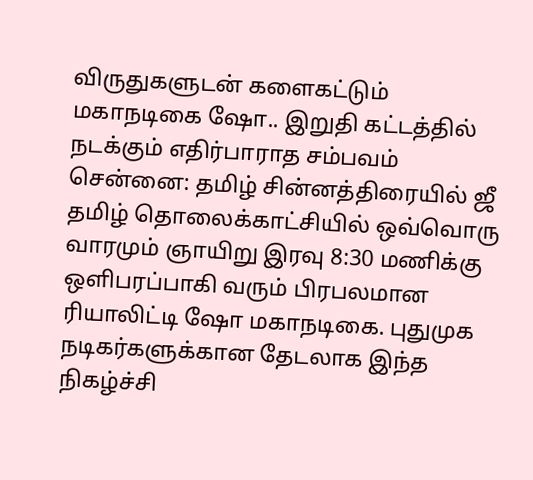விருதுகளுடன் களைகட்டும் மகாநடிகை ஷோ.. இறுதி கட்டத்தில் நடக்கும் எதிர்பாராத சம்பவம்
சென்னை: தமிழ் சின்னத்திரையில் ஜீ தமிழ் தொலைக்காட்சியில் ஒவ்வொரு வாரமும் ஞாயிறு இரவு 8:30 மணிக்கு ஒளிபரப்பாகி வரும் பிரபலமான ரியாலிட்டி ஷோ மகாநடிகை. புதுமுக நடிகர்களுக்கான தேடலாக இந்த நிகழ்ச்சி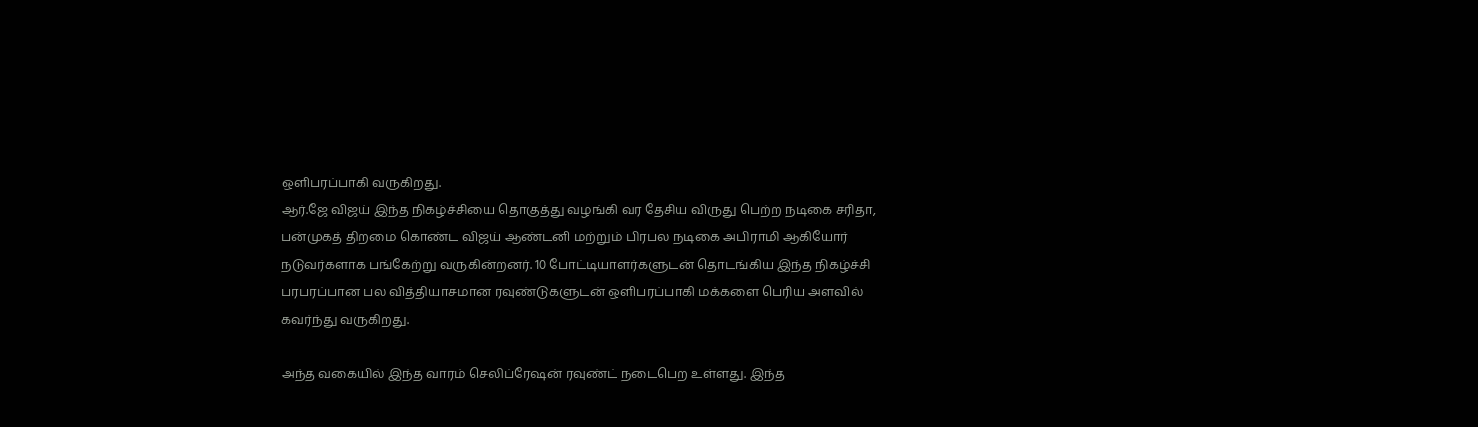ஒளிபரப்பாகி வருகிறது.
ஆர்.ஜே விஜய் இந்த நிகழ்ச்சியை தொகுத்து வழங்கி வர தேசிய விருது பெற்ற நடிகை சரிதா, பன்முகத் திறமை கொண்ட விஜய் ஆண்டனி மற்றும் பிரபல நடிகை அபிராமி ஆகியோர் நடுவர்களாக பங்கேற்று வருகின்றனர். 10 போட்டியாளர்களுடன் தொடங்கிய இந்த நிகழ்ச்சி பரபரப்பான பல வித்தியாசமான ரவுண்டுகளுடன் ஒளிபரப்பாகி மக்களை பெரிய அளவில் கவர்ந்து வருகிறது.

அந்த வகையில் இந்த வாரம் செலிப்ரேஷன் ரவுண்ட் நடைபெற உள்ளது. இந்த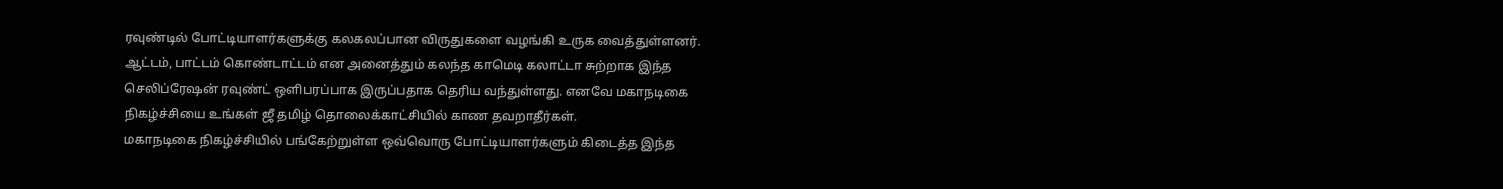ரவுண்டில் போட்டியாளர்களுக்கு கலகலப்பான விருதுகளை வழங்கி உருக வைத்துள்ளனர்.
ஆட்டம், பாட்டம் கொண்டாட்டம் என அனைத்தும் கலந்த காமெடி கலாட்டா சுற்றாக இந்த செலிப்ரேஷன் ரவுண்ட் ஒளிபரப்பாக இருப்பதாக தெரிய வந்துள்ளது. எனவே மகாநடிகை நிகழ்ச்சியை உங்கள் ஜீ தமிழ் தொலைக்காட்சியில் காண தவறாதீர்கள்.
மகாநடிகை நிகழ்ச்சியில் பங்கேற்றுள்ள ஒவ்வொரு போட்டியாளர்களும் கிடைத்த இந்த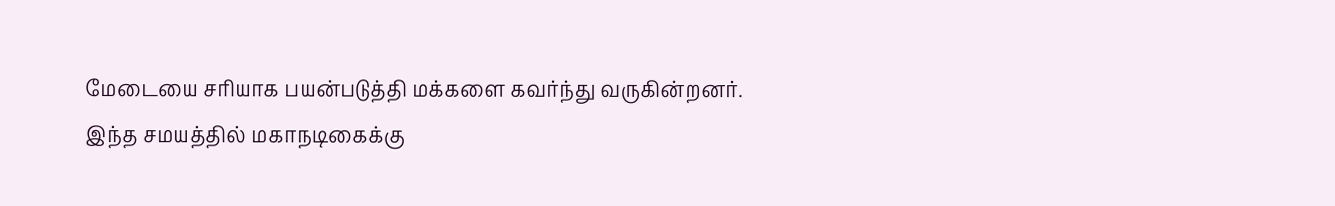மேடையை சரியாக பயன்படுத்தி மக்களை கவர்ந்து வருகின்றனர். இந்த சமயத்தில் மகாநடிகைக்கு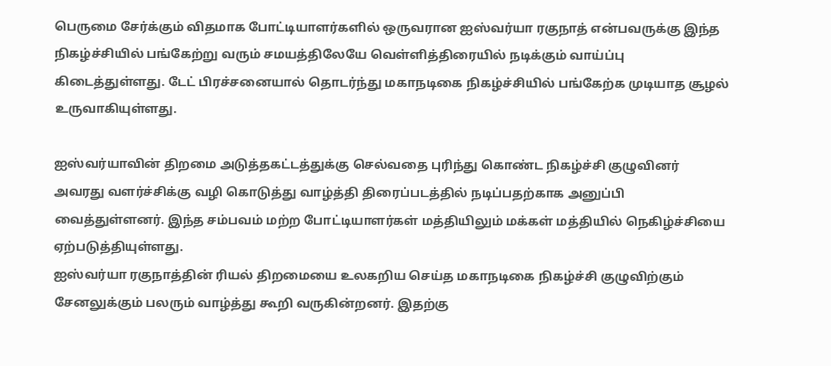பெருமை சேர்க்கும் விதமாக போட்டியாளர்களில் ஒருவரான ஐஸ்வர்யா ரகுநாத் என்பவருக்கு இந்த நிகழ்ச்சியில் பங்கேற்று வரும் சமயத்திலேயே வெள்ளித்திரையில் நடிக்கும் வாய்ப்பு கிடைத்துள்ளது. டேட் பிரச்சனையால் தொடர்ந்து மகாநடிகை நிகழ்ச்சியில் பங்கேற்க முடியாத சூழல் உருவாகியுள்ளது.

ஐஸ்வர்யாவின் திறமை அடுத்தகட்டத்துக்கு செல்வதை புரிந்து கொண்ட நிகழ்ச்சி குழுவினர் அவரது வளர்ச்சிக்கு வழி கொடுத்து வாழ்த்தி திரைப்படத்தில் நடிப்பதற்காக அனுப்பி வைத்துள்ளனர். இந்த சம்பவம் மற்ற போட்டியாளர்கள் மத்தியிலும் மக்கள் மத்தியில் நெகிழ்ச்சியை ஏற்படுத்தியுள்ளது.
ஐஸ்வர்யா ரகுநாத்தின் ரியல் திறமையை உலகறிய செய்த மகாநடிகை நிகழ்ச்சி குழுவிற்கும் சேனலுக்கும் பலரும் வாழ்த்து கூறி வருகின்றனர். இதற்கு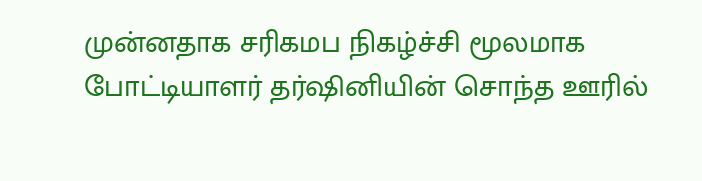முன்னதாக சரிகமப நிகழ்ச்சி மூலமாக போட்டியாளர் தர்ஷினியின் சொந்த ஊரில்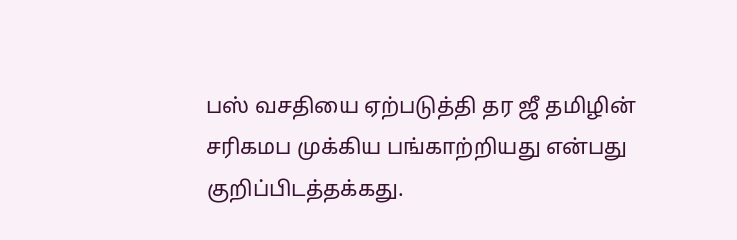பஸ் வசதியை ஏற்படுத்தி தர ஜீ தமிழின் சரிகமப முக்கிய பங்காற்றியது என்பது குறிப்பிடத்தக்கது.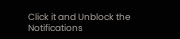Click it and Unblock the Notifications